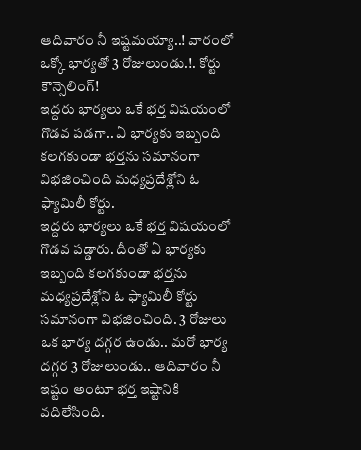ఆదివారం నీ ఇష్టమయ్యా..! వారంలో ఒక్కో భార్యతో 3 రోజులుండు.!. కోర్టు కౌన్సెలింగ్!
ఇద్దరు భార్యలు ఒకే భర్త విషయంలో గొడవ పడగా.. ఏ భార్యకు ఇబ్బంది కలగకుండా భర్తను సమానంగా విభజించింది మధ్యప్రదేశ్లోని ఓ ఫ్యామిలీ కోర్టు.
ఇద్దరు భార్యలు ఒకే భర్త విషయంలో గొడవ పడ్డారు. దీంతో ఏ భార్యకు ఇబ్బంది కలగకుండా భర్తను మధ్యప్రదేశ్లోని ఓ ఫ్యామిలీ కోర్టు సమానంగా విభజించింది. 3 రోజులు ఒక భార్య దగ్గర ఉండు.. మరో భార్య దగ్గర 3 రోజులుండు.. ఆదివారం నీ ఇష్టం అంటూ భర్త ఇష్టానికి వదిలేసింది.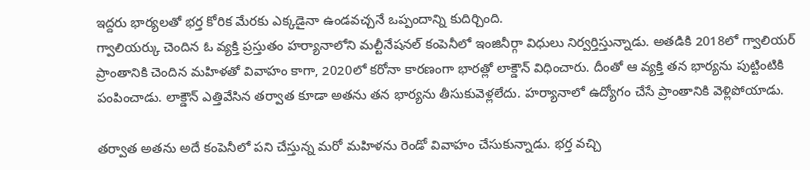ఇద్దరు భార్యలతో భర్త కోరిక మేరకు ఎక్కడైనా ఉండవచ్చనే ఒప్పందాన్ని కుదిర్చింది.
గ్వాలియర్కు చెందిన ఓ వ్యక్తి ప్రస్తుతం హర్యానాలోని మల్టీనేషనల్ కంపెనీలో ఇంజినీర్గా విధులు నిర్వర్తిస్తున్నాడు. అతడికి 2018లో గ్వాలియర్ ప్రాంతానికి చెందిన మహిళతో వివాహం కాగా, 2020లో కరోనా కారణంగా భారత్లో లాక్డౌన్ విధించారు. దీంతో ఆ వ్యక్తి తన భార్యను పుట్టింటికి పంపించాడు. లాక్డౌన్ ఎత్తివేసిన తర్వాత కూడా అతను తన భార్యను తీసుకువెళ్లలేదు. హర్యానాలో ఉద్యోగం చేసే ప్రాంతానికి వెళ్లిపోయాడు.

తర్వాత అతను అదే కంపెనీలో పని చేస్తున్న మరో మహిళను రెండో వివాహం చేసుకున్నాడు. భర్త వచ్చి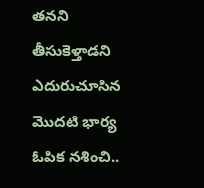తనని తీసుకెళ్తాడని ఎదురుచూసిన మొదటి భార్య ఓపిక నశించి..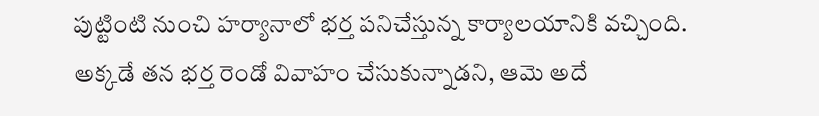పుట్టింటి నుంచి హర్యానాలో భర్త పనిచేస్తున్న కార్యాలయానికి వచ్చింది. అక్కడే తన భర్త రెండో వివాహం చేసుకున్నాడని, ఆమె అదే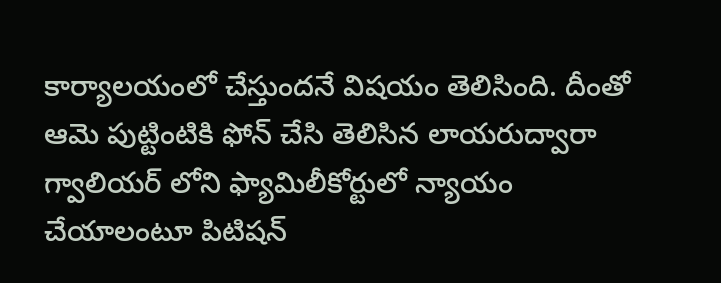కార్యాలయంలో చేస్తుందనే విషయం తెలిసింది. దీంతో ఆమె పుట్టింటికి ఫోన్ చేసి తెలిసిన లాయరుద్వారా గ్వాలియర్ లోని ఫ్యామిలీకోర్టులో న్యాయం చేయాలంటూ పిటిషన్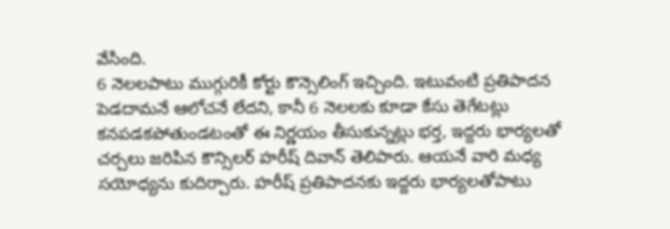వేసింది.
6 నెలలపాటు ముగ్గురికీ కోర్టు కౌన్సెలింగ్ ఇచ్చింది. ఇటువంటి ప్రతిపాదన పెడదామనే ఆలోచనే లేదని, కానీ 6 నెలలకు కూడా కేసు తెగేటట్లు కనపడకపోతుండటంతో ఈ నిర్ణయం తీసుకున్నట్లు భర్త, ఇద్దరు భార్యలతో చర్చలు జరిపిన కౌన్సిలర్ హరీష్ దివాన్ తెలిపారు. ఆయనే వారి మధ్య సయోధ్యను కుదిర్చారు. హరీష్ ప్రతిపాదనకు ఇద్దరు భార్యలతోపాటు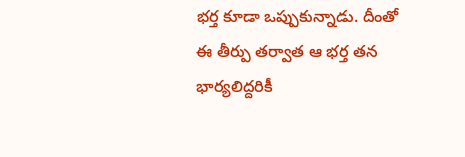భర్త కూడా ఒప్పుకున్నాడు. దీంతో ఈ తీర్పు తర్వాత ఆ భర్త తన భార్యలిద్దరికీ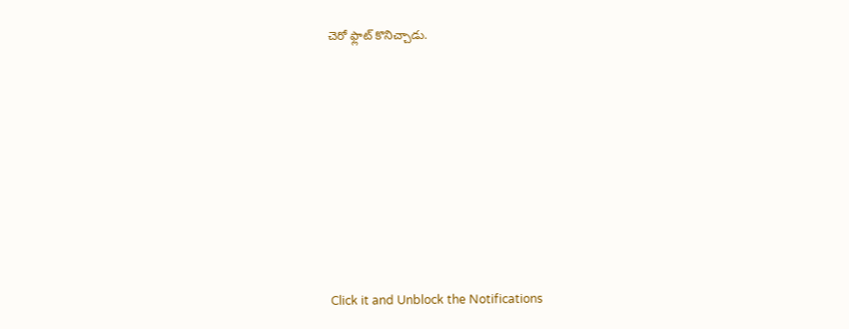చెరో ఫ్లాట్ కొనిచ్చాడు.












Click it and Unblock the Notifications